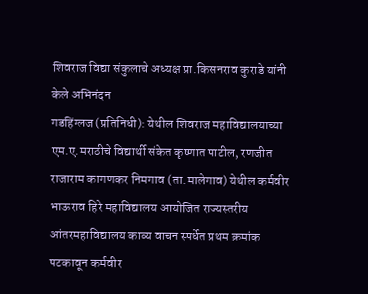शिवराज विद्या संकुलाचे अध्यक्ष प्रा.किसनराव कुराडे यांनी केले अभिनंदन
गडहिंग्लज (प्रतिनिधी): येथील शिवराज महाविद्यालयाच्या एम.ए.मराठीचे विद्यार्थी संकेत कृष्णात पाटील, रणजीत राजाराम कागणकर निमगाव (ता.मालेगाव) येथील कर्मवीर भाऊराव हिरे महाविद्यालय आयोजित राज्यस्तरीय आंतरमहाविद्यालय काव्य वाचन स्पर्धेत प्रथम क्रमांक पटकावून कर्मवीर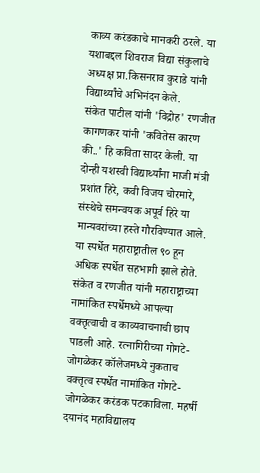काव्य करंडकाचे मानकरी ठरले. या यशाबद्दल शिवराज विद्या संकुलाचे अध्यक्ष प्रा.किसनराव कुराडे यांनी विद्यार्थ्यांचे अभिनंदन केले.
संकेत पाटील यांनी 'विद्रोह' रणजीत कागणकर यांनी 'कवितेस कारण की..' हि कविता सादर केली. या दोन्ही यशस्वी विद्यार्थ्यांना माजी मंत्री प्रशांत हिरे, कवी विजय चोरमारे, संस्थेचे समन्वयक अपूर्व हिरे या मान्यवरांच्या हस्ते गौरविण्यात आले. या स्पर्धेत महाराष्ट्रातील ९० हून अधिक स्पर्धेत सहभागी झाले होते. संकेत व रणजीत यांनी महाराष्ट्राच्या नामांकित स्पर्धेमध्ये आपल्या वक्तृत्वाची व काव्यवाचनाची छाप पाडली आहे. रत्नागिरीच्या गोगटे-जोगळेकर कॉलेजमध्ये नुकताच वक्तृत्व स्पर्धेत नामांकित गोगटे-जोगळेकर करंडक पटकाविला. महर्षी दयानंद महाविद्यालय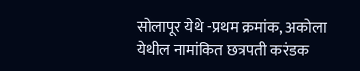सोलापूर येथे -प्रथम क्रमांक, अकोला येथील नामांकित छत्रपती करंडक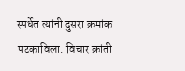स्पर्धेत त्यांनी दुसरा क्रमांक पटकाविला. विचार क्रांती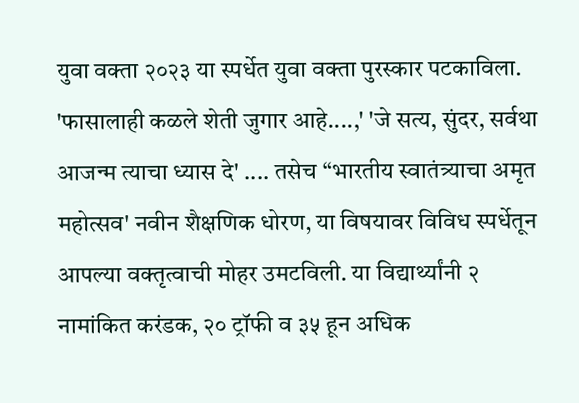युवा वक्ता २०२३ या स्पर्धेत युवा वक्ता पुरस्कार पटकाविला.
'फासालाही कळले शेती जुगार आहे....,' 'जे सत्य, सुंदर, सर्वथा आजन्म त्याचा ध्यास दे' .... तसेच “भारतीय स्वातंत्र्याचा अमृत महोत्सव' नवीन शैक्षणिक धोरण, या विषयावर विविध स्पर्धेतून आपल्या वक्तृत्वाची मोहर उमटविली. या विद्यार्थ्यांनी २ नामांकित करंडक, २० ट्रॉफी व ३५ हून अधिक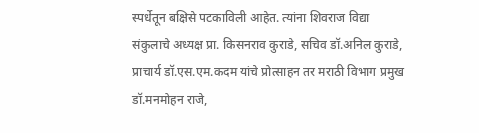स्पर्धेतून बक्षिसे पटकाविली आहेत. त्यांना शिवराज विद्या संकुलाचे अध्यक्ष प्रा. किसनराव कुराडे, सचिव डॉ.अनिल कुराडे, प्राचार्य डॉ.एस.एम.कदम यांचे प्रोत्साहन तर मराठी विभाग प्रमुख डॉ.मनमोहन राजे,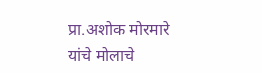प्रा.अशोक मोरमारे यांचे मोलाचे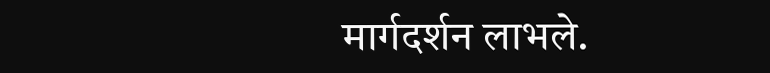मार्गदर्शन लाभले.